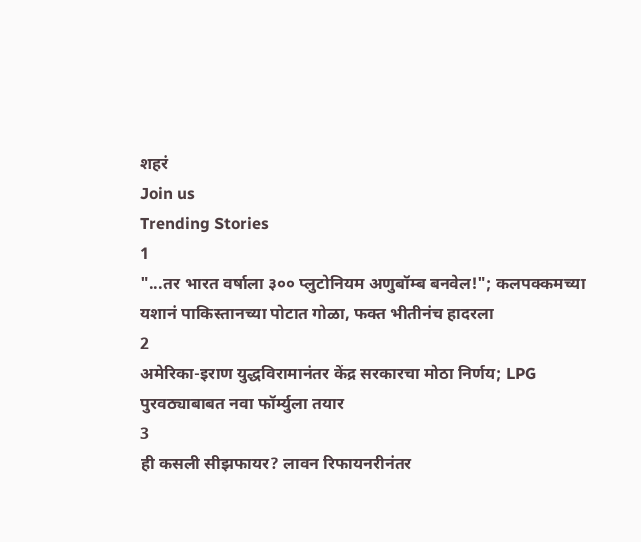शहरं
Join us
Trending Stories
1
"...तर भारत वर्षाला ३०० प्लुटोनियम अणुबॉम्ब बनवेल!"; कलपक्कमच्या यशानं पाकिस्तानच्या पोटात गोळा, फक्त भीतीनंच हादरला
2
अमेरिका-इराण युद्धविरामानंतर केंद्र सरकारचा मोठा निर्णय; LPG पुरवठ्याबाबत नवा फॉर्म्युला तयार
3
ही कसली सीझफायर? लावन रिफायनरीनंतर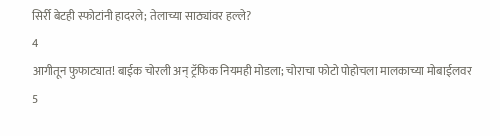सिर्री बेटही स्फोटांनी हादरले; तेलाच्या साठ्यांवर हल्ले?
4
आगीतून फुफाट्यात! बाईक चोरली अन् ट्रॅफिक नियमही मोडला; चोराचा फोटो पोहोचला मालकाच्या मोबाईलवर
5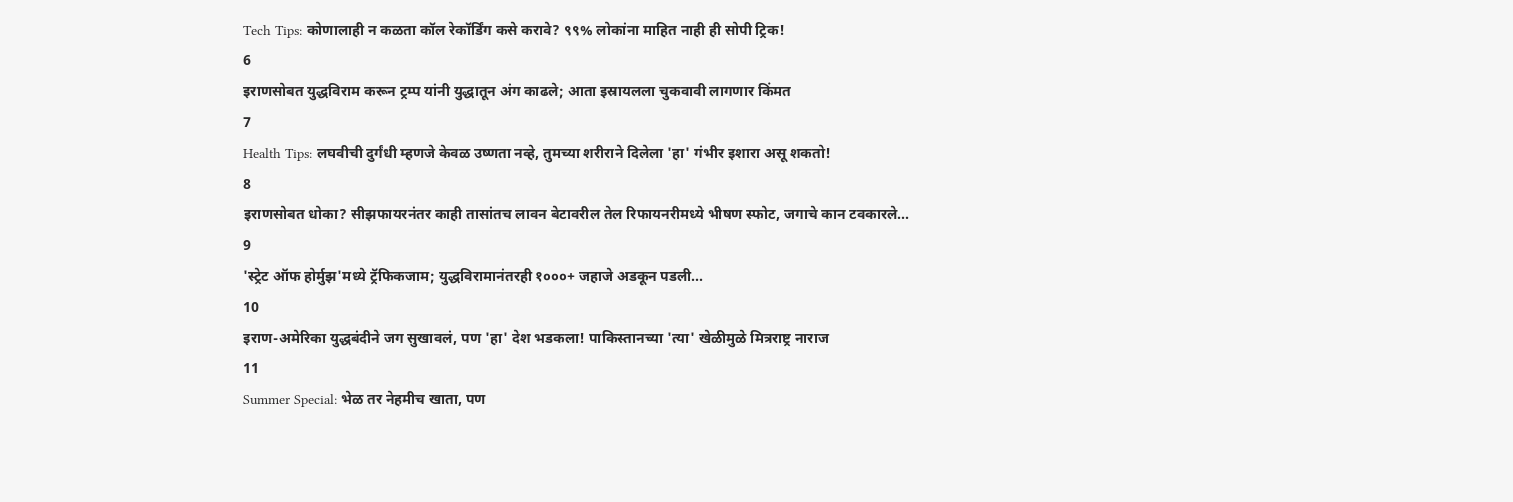Tech Tips: कोणालाही न कळता कॉल रेकॉर्डिंग कसे करावे? ९९% लोकांना माहित नाही ही सोपी ट्रिक!
6
इराणसोबत युद्धविराम करून ट्रम्प यांनी युद्धातून अंग काढले; आता इस्रायलला चुकवावी लागणार किंमत
7
Health Tips: लघवीची दुर्गंधी म्हणजे केवळ उष्णता नव्हे, तुमच्या शरीराने दिलेला 'हा' गंभीर इशारा असू शकतो!
8
इराणसोबत धोका? सीझफायरनंतर काही तासांतच लावन बेटावरील तेल रिफायनरीमध्ये भीषण स्फोट, जगाचे कान टवकारले...
9
'स्ट्रेट ऑफ होर्मुझ'मध्ये ट्रॅफिकजाम; युद्धविरामानंतरही १०००+ जहाजे अडकून पडली...
10
इराण-अमेरिका युद्धबंदीने जग सुखावलं, पण 'हा' देश भडकला! पाकिस्तानच्या 'त्या' खेळीमुळे मित्रराष्ट्र नाराज
11
Summer Special: भेळ तर नेहमीच खाता, पण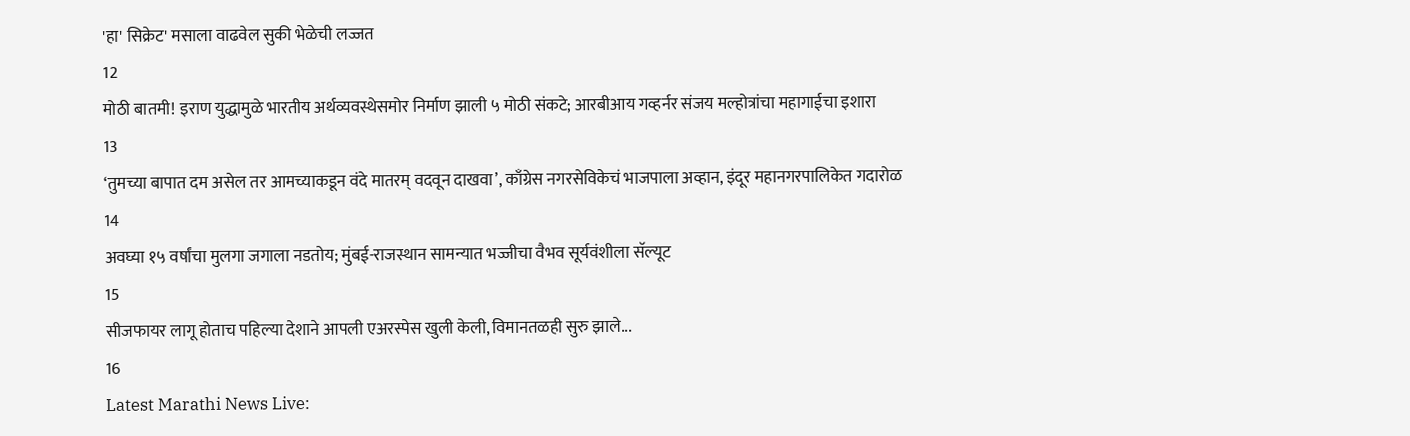'हा' सिक्रेट' मसाला वाढवेल सुकी भेळेची लज्जत
12
मोठी बातमी! इराण युद्धामुळे भारतीय अर्थव्यवस्थेसमोर निर्माण झाली ५ मोठी संकटे; आरबीआय गव्हर्नर संजय मल्होत्रांचा महागाईचा इशारा
13
‘तुमच्या बापात दम असेल तर आमच्याकडून वंदे मातरम् वदवून दाखवा’, काँग्रेस नगरसेविकेचं भाजपाला अव्हान, इंदूर महानगरपालिकेत गदारोळ
14
अवघ्या १५ वर्षांचा मुलगा जगाला नडतोय; मुंबई-राजस्थान सामन्यात भज्जीचा वैभव सूर्यवंशीला सॅल्यूट
15
सीजफायर लागू होताच पहिल्या देशाने आपली एअरस्पेस खुली केली, विमानतळही सुरु झाले...
16
Latest Marathi News Live: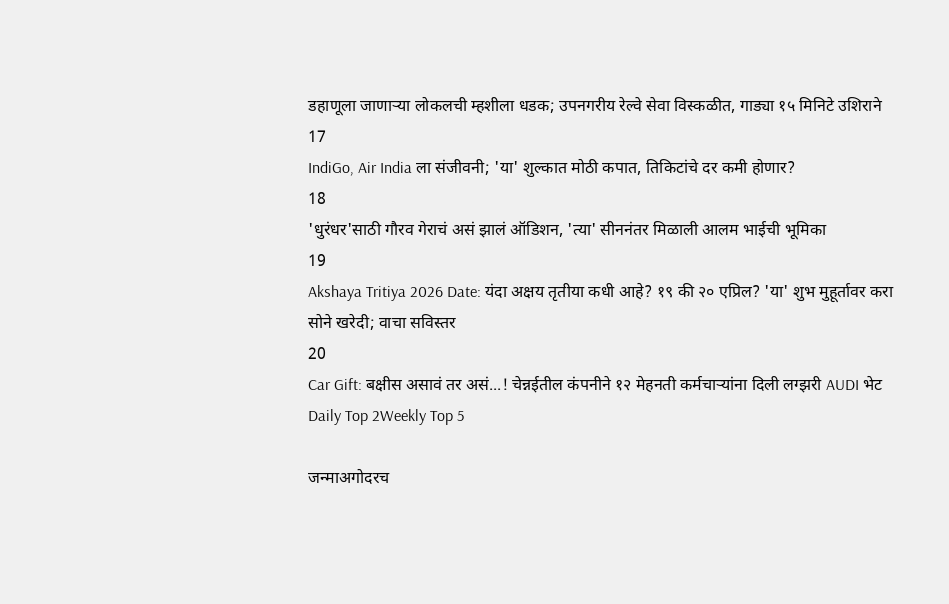डहाणूला जाणाऱ्या लोकलची म्हशीला धडक; उपनगरीय रेल्वे सेवा विस्कळीत, गाड्या १५ मिनिटे उशिराने
17
IndiGo, Air India ला संजीवनी; 'या' शुल्कात मोठी कपात, तिकिटांचे दर कमी होणार?
18
'धुरंधर'साठी गौरव गेराचं असं झालं ऑडिशन, 'त्या' सीननंतर मिळाली आलम भाईची भूमिका
19
Akshaya Tritiya 2026 Date: यंदा अक्षय तृतीया कधी आहे? १९ की २० एप्रिल? 'या' शुभ मुहूर्तावर करा सोने खरेदी; वाचा सविस्तर
20
Car Gift: बक्षीस असावं तर असं...! चेन्नईतील कंपनीने १२ मेहनती कर्मचाऱ्यांना दिली लग्झरी AUDI भेट
Daily Top 2Weekly Top 5

जन्माअगोदरच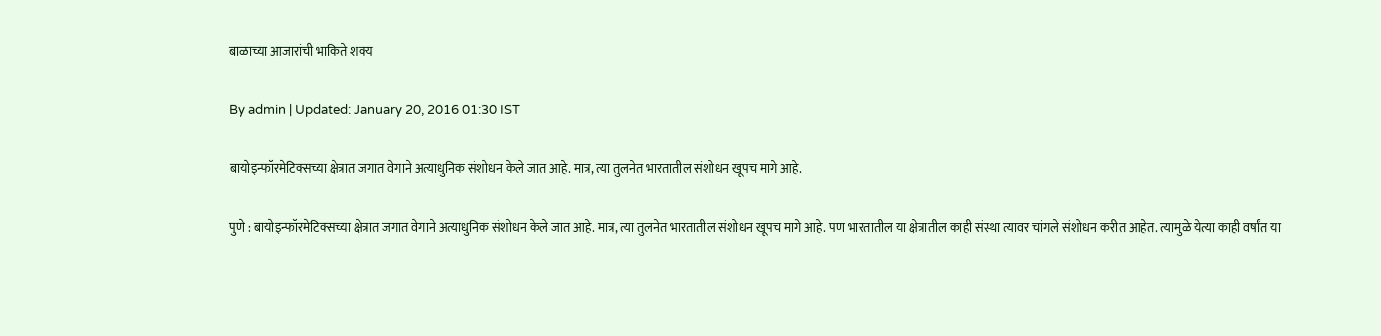बाळाच्या आजारांची भाकिते शक्य

By admin | Updated: January 20, 2016 01:30 IST

बायोइन्फॉरमेटिक्सच्या क्षेत्रात जगात वेगाने अत्याधुनिक संशोधन केले जात आहे. मात्र, त्या तुलनेत भारतातील संशोधन खूपच मागे आहे.

पुणे : बायोइन्फॉरमेटिक्सच्या क्षेत्रात जगात वेगाने अत्याधुनिक संशोधन केले जात आहे. मात्र, त्या तुलनेत भारतातील संशोधन खूपच मागे आहे. पण भारतातील या क्षेत्रातील काही संस्था त्यावर चांगले संशोधन करीत आहेत. त्यामुळे येत्या काही वर्षांत या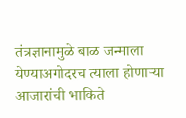तंत्रज्ञानामुळे बाळ जन्माला येण्याअगोदरच त्याला होणाऱ्या आजारांची भाकिते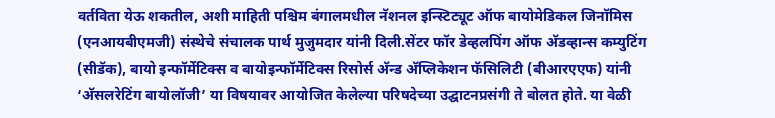वर्तविता येऊ शकतील, अशी माहिती पश्चिम बंगालमधील नॅशनल इन्स्टिट्यूट ऑफ बायोमेडिकल जिनॉमिस (एनआयबीएमजी) संस्थेचे संचालक पार्थ मुजुमदार यांनी दिली.सेंटर फॉर डेव्हलपिंग ऑफ अ‍ॅडव्हान्स कम्युटिंग (सीडॅक), बायो इन्फॉर्मेटिक्स व बायोइन्फॉर्मेटिक्स रिसोर्स अ‍ॅन्ड अ‍ॅप्लिकेशन फॅसिलिटी (बीआरएएफ) यांनी ‘अ‍ॅसलरेटिंग बायोलॉजी’ या विषयावर आयोजित केलेल्या परिषदेच्या उद्घाटनप्रसंगी ते बोलत होते. या वेळी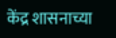केंद्र शासनाच्या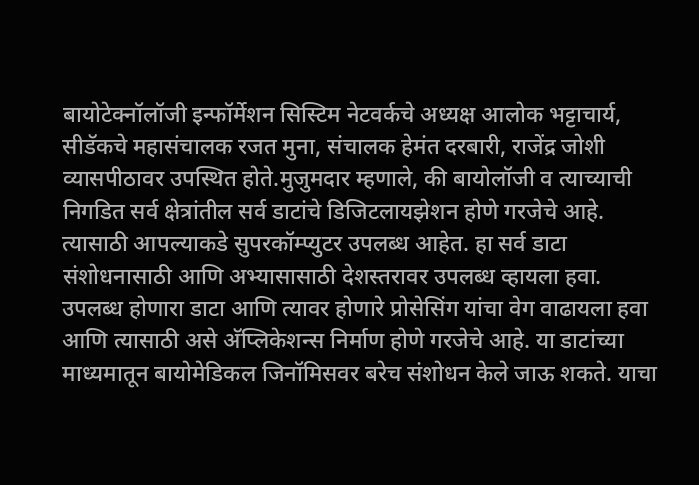बायोटेक्नॉलॉजी इन्फॉर्मेशन सिस्टिम नेटवर्कचे अध्यक्ष आलोक भट्टाचार्य, सीडॅकचे महासंचालक रजत मुना, संचालक हेमंत दरबारी, राजेंद्र जोशी व्यासपीठावर उपस्थित होते.मुजुमदार म्हणाले, की बायोलॉजी व त्याच्याची निगडित सर्व क्षेत्रांतील सर्व डाटांचे डिजिटलायझेशन होणे गरजेचे आहे. त्यासाठी आपल्याकडे सुपरकॉम्प्युटर उपलब्ध आहेत. हा सर्व डाटा संशोधनासाठी आणि अभ्यासासाठी देशस्तरावर उपलब्ध व्हायला हवा. उपलब्ध होणारा डाटा आणि त्यावर होणारे प्रोसेसिंग यांचा वेग वाढायला हवा आणि त्यासाठी असे अ‍ॅप्लिकेशन्स निर्माण होणे गरजेचे आहे. या डाटांच्या माध्यमातून बायोमेडिकल जिनॉमिसवर बरेच संशोधन केले जाऊ शकते. याचा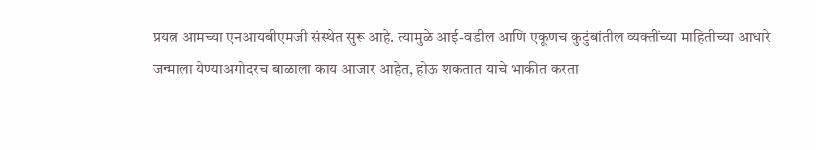प्रयत्न आमच्या एनआयबीएमजी संस्थेत सुरू आहे. त्यामुळे आई-वडील आणि एकूणच कुटुंबांतील व्यक्तींच्या माहितीच्या आधारे जन्माला येण्याअगोदरच बाळाला काय आजार आहेत, होऊ शकतात याचे भाकीत करता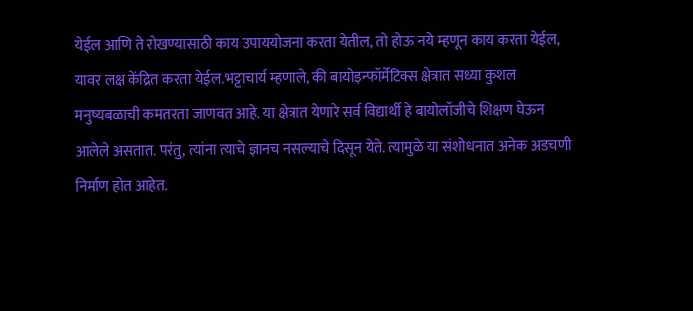येईल आणि ते रोखण्यासाठी काय उपाययोजना करता येतील, तो होऊ नये म्हणून काय करता येईल, यावर लक्ष केंद्रित करता येईल.भट्टाचार्य म्हणाले, की बायोइन्फॉर्मेटिक्स क्षेत्रात सध्या कुशल मनुष्यबळाची कमतरता जाणवत आहे. या क्षेत्रात येणारे सर्व विद्यार्थी हे बायोलॉजीचे शिक्षण घेऊन आलेले असतात. परंतु, त्यांना त्याचे ज्ञानच नसल्याचे दिसून येते. त्यामुळे या संशोधनात अनेक अडचणी निर्माण होत आहेत.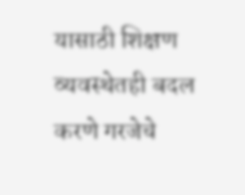यासाठी शिक्षण व्यवस्थेतही बदल करणे गरजेचे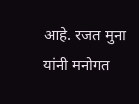आहे. रजत मुना यांनी मनोगत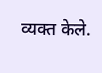व्यक्त केले.